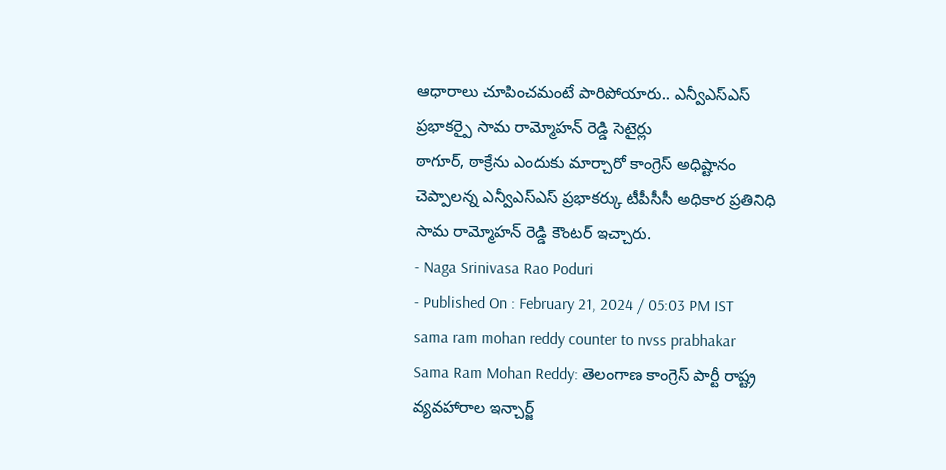ఆధారాలు చూపించమంటే పారిపోయారు.. ఎన్వీఎస్ఎస్ ప్రభాకర్పై సామ రామ్మోహన్ రెడ్డి సెటైర్లు
ఠాగూర్, ఠాక్రేను ఎందుకు మార్చారో కాంగ్రెస్ అధిష్టానం చెప్పాలన్న ఎన్వీఎస్ఎస్ ప్రభాకర్కు టీపీసీసీ అధికార ప్రతినిధి సామ రామ్మోహన్ రెడ్డి కౌంటర్ ఇచ్చారు.
- Naga Srinivasa Rao Poduri
- Published On : February 21, 2024 / 05:03 PM IST
sama ram mohan reddy counter to nvss prabhakar
Sama Ram Mohan Reddy: తెలంగాణ కాంగ్రెస్ పార్టీ రాష్ట్ర వ్యవహారాల ఇన్చార్జ్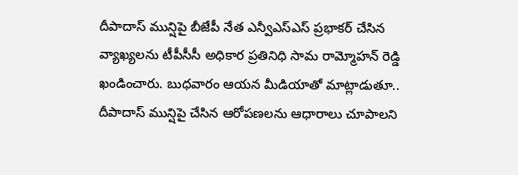దీపాదాస్ మున్షిపై బీజేపీ నేత ఎన్వీఎస్ఎస్ ప్రభాకర్ చేసిన వ్యాఖ్యలను టీపీసీసీ అధికార ప్రతినిధి సామ రామ్మోహన్ రెడ్డి ఖండించారు. బుధవారం ఆయన మీడియాతో మాట్లాడుతూ.. దీపాదాస్ మున్షిపై చేసిన ఆరోపణలను ఆధారాలు చూపాలని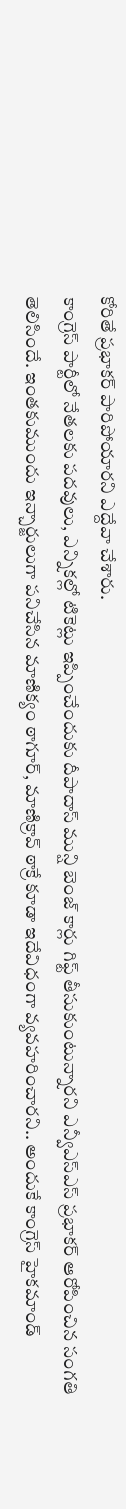కోరితే ప్రభాకర్ పారిపోయారని ఎద్దేవా చేశారు.
కాంగ్రెస్ పార్టీలో నేతలకు పదవులు, ఎన్నికల్లో టికెట్లు ఇప్పించేందుకు దీపాదాస్ మున్షి బెంజ్ కార్లు గిఫ్ట్ తీసుకుంటున్నారని ఎన్వీఎస్ఎస్ ప్రభాకర్ ఆరోపించిన సంగతి తెలిసిందే. ఇంతకుముందు ఇన్చార్జులుగా పనిచేసిన మాణిక్యం ఠాగూర్, మాణిక్రావ్ ఠాక్రే కూడా ఇదేవిధంగా వ్యవహరించారని.. అందుకే కాంగ్రెస్ హైకమాండ్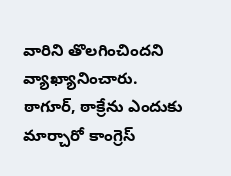వారిని తొలగించిందని వ్యాఖ్యానించారు. ఠాగూర్, ఠాక్రేను ఎందుకు మార్చారో కాంగ్రెస్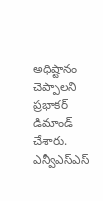అధిష్టానం చెప్పాలని ప్రభాకర్ డిమాండ్ చేశారు.
ఎన్వీఎస్ఎస్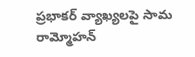ప్రభాకర్ వ్యాఖ్యలపై సామ రామ్మోహన్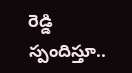రెడ్డి స్పందిస్తూ..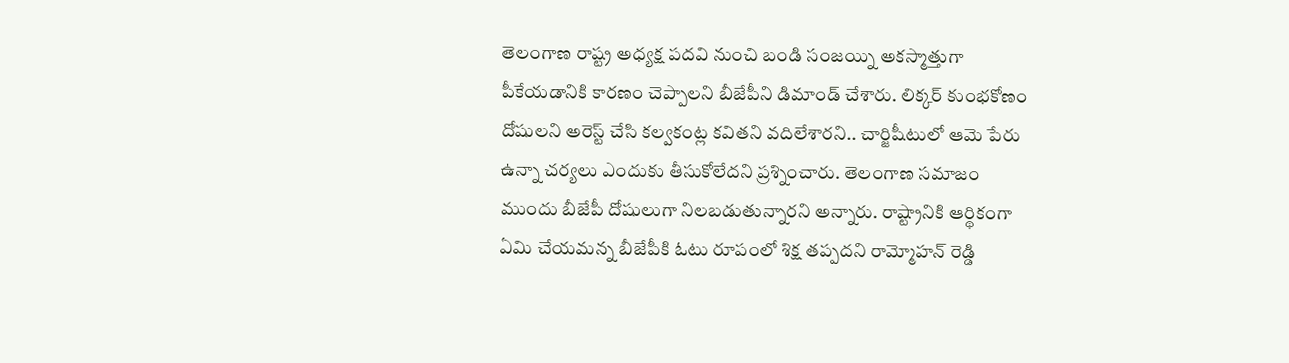తెలంగాణ రాష్ట్ర అధ్యక్ష పదవి నుంచి బండి సంజయ్ని అకస్మాత్తుగా పీకేయడానికి కారణం చెప్పాలని బీజేపీని డిమాండ్ చేశారు. లిక్కర్ కుంభకోణం దోషులని అరెస్ట్ చేసి కల్వకంట్ల కవితని వదిలేశారని.. చార్జిషీటులో ఆమె పేరు ఉన్నా చర్యలు ఎందుకు తీసుకోలేదని ప్రశ్నించారు. తెలంగాణ సమాజం ముందు బీజేపీ దోషులుగా నిలబడుతున్నారని అన్నారు. రాష్ట్రానికి ఆర్థికంగా ఏమి చేయమన్న బీజేపీకి ఓటు రూపంలో శిక్ష తప్పదని రామ్మోహన్ రెడ్డి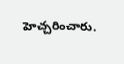హెచ్చరించారు.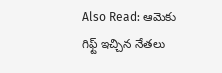Also Read: ఆమెకు గిఫ్ట్ ఇచ్చిన నేతలు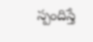స్పందిస్తే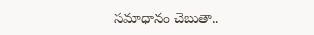సమాధానం చెబుతా..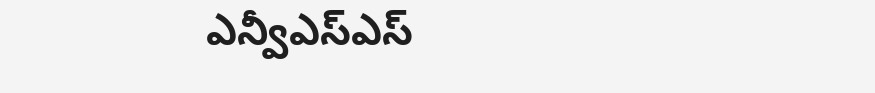ఎన్వీఎస్ఎస్